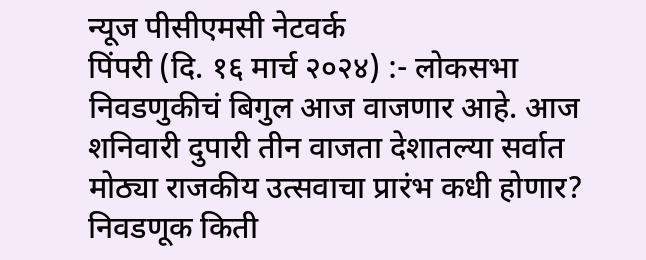न्यूज पीसीएमसी नेटवर्क
पिंपरी (दि. १६ मार्च २०२४) :- लोकसभा निवडणुकीचं बिगुल आज वाजणार आहे. आज शनिवारी दुपारी तीन वाजता देशातल्या सर्वात मोठ्या राजकीय उत्सवाचा प्रारंभ कधी होणार? निवडणूक किती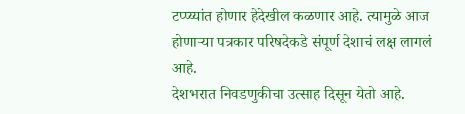टप्प्य्यांत होणार हेदेखील कळणार आहे. त्यामुळे आज होणाऱ्या पत्रकार परिषदेकडे संपूर्ण देशाचं लक्ष लागलं आहे.
देशभरात निवडणुकीचा उत्साह दिसून येतो आहे.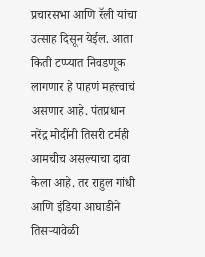प्रचारसभा आणि रॅली यांचा उत्साह दिसून येईल. आता किती टप्प्यात निवडणूक लागणार हे पाहणं महत्त्वाचं असणार आहे. पंतप्रधान नरेंद्र मोदींनी तिसरी टर्मही आमचीच असल्याचा दावा केला आहे. तर राहुल गांधी आणि इंडिया आघाडीने तिसऱ्यावेळी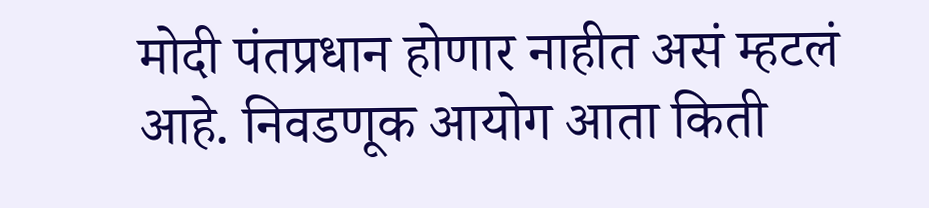मोदी पंतप्रधान होणार नाहीत असं म्हटलं आहे. निवडणूक आयोग आता किती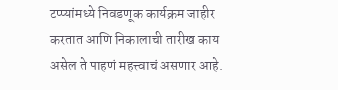टप्प्यांमध्ये निवडणूक कार्यक्रम जाहीर करतात आणि निकालाची तारीख काय असेल ते पाहणं महत्त्वाचं असणार आहे.